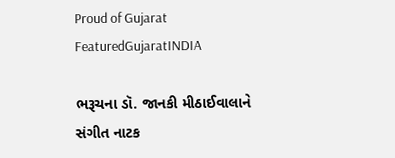Proud of Gujarat
FeaturedGujaratINDIA

ભરૂચના ડૉ. જાનકી મીઠાઈવાલાને સંગીત નાટક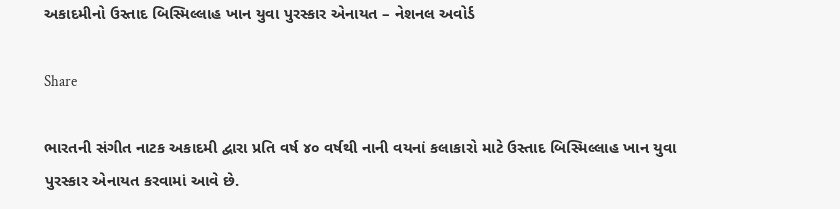અકાદમીનો ઉસ્તાદ બિસ્મિલ્લાહ ખાન યુવા પુરસ્કાર એનાયત – નેશનલ અવોર્ડ

Share

ભારતની સંગીત નાટક અકાદમી દ્વારા પ્રતિ વર્ષ ૪૦ વર્ષથી નાની વયનાં કલાકારો માટે ઉસ્તાદ બિસ્મિલ્લાહ ખાન યુવા પુરસ્કાર એનાયત કરવામાં આવે છે.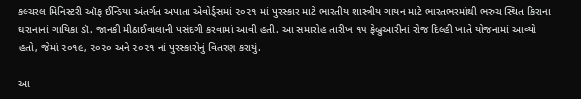કલ્ચરલ મિનિસ્ટરી ઑફ ઈન્ડિયા અંતર્ગત અપાતા એવોર્ડ્સમાં ૨૦૨૧ માં પુરસ્કાર માટે ભારતીય શાસ્ત્રીય ગાયન માટે ભારતભરમાંથી ભરુચ સ્થિત કિરાના ઘરાનાનાં ગાયિકા ડૉ. જાનકી મીઠાઈવાલાની પસંદગી કરવામાં આવી હતી. આ સમારોહ તારીખ ૧૫ ફેબ્રુઆરીનાં રોજ દિલ્હી ખાતે યોજનામાં આવ્યો હતો, જેમાં ૨૦૧૯, ૨૦૨૦ અને ૨૦૨૧ નાં પુરસ્કારોનું વિતરણ કરાયું.

આ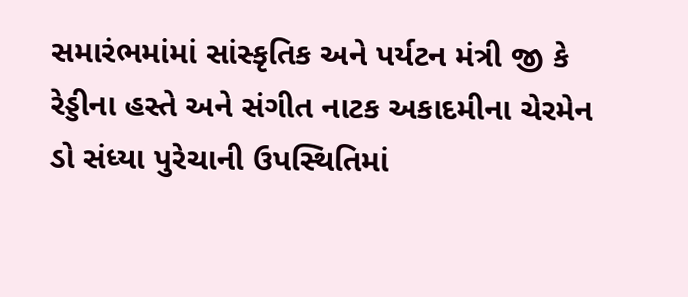સમારંભમાંમાં સાંસ્કૃતિક અને પર્યટન મંત્રી જી કે રેડ્ડીના હસ્તે અને સંગીત નાટક અકાદમીના ચેરમેન ડો સંધ્યા પુરેચાની ઉપસ્થિતિમાં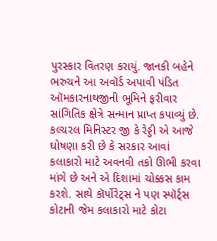પુરસ્કાર વિતરણ કરાયું. જાનકી બહેને ભરુચને આ અવૉર્ડ અપાવી પંડિત ઑમકારનાથજીની ભૂમિને ફરીવાર સાંગિતિક ક્ષેત્રે સન્માન પ્રાપ્ત કપાવ્યું છે. કલ્ચરલ મિનિસ્ટર જી કે રેડ્ડી એ આજે ઘોષણા કરી છે કે સરકાર આવાં કલાકારો માટે અવનવી તકો ઊભી કરવા માંગે છે અને એ દિશામાં ચોક્કસ કામ કરશે. સાથે કૉર્પોરેટ્સ ને પણ સ્પૉર્ટ્સ કોટાની જેમ કલાકારો માટે કોટા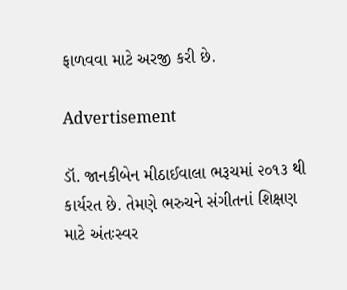ફાળવવા માટે અરજી કરી છે.

Advertisement

ડૉ. જાનકીબેન મીઠાઈવાલા ભરૂચમાં ૨૦૧૩ થી કાર્યરત છે. તેમણે ભરુચને સંગીતનાં શિક્ષણ માટે અંતઃસ્વર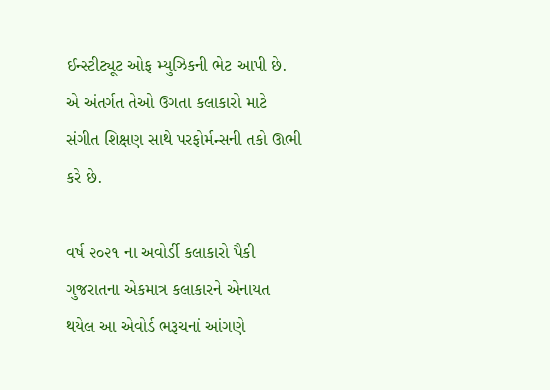ઈન્સ્ટીટ્યૂટ ઓફ મ્યુઝિકની ભેટ આપી છે. એ અંતર્ગત તેઓ ઉગતા કલાકારો માટે સંગીત શિક્ષણ સાથે પરફોર્મન્સની તકો ઊભી કરે છે.

વર્ષ ૨૦૨૧ ના અવોર્ડી કલાકારો પૈકી ગુજરાતના એકમાત્ર કલાકારને એનાયત થયેલ આ એવોર્ડ ભરૂચનાં આંગણે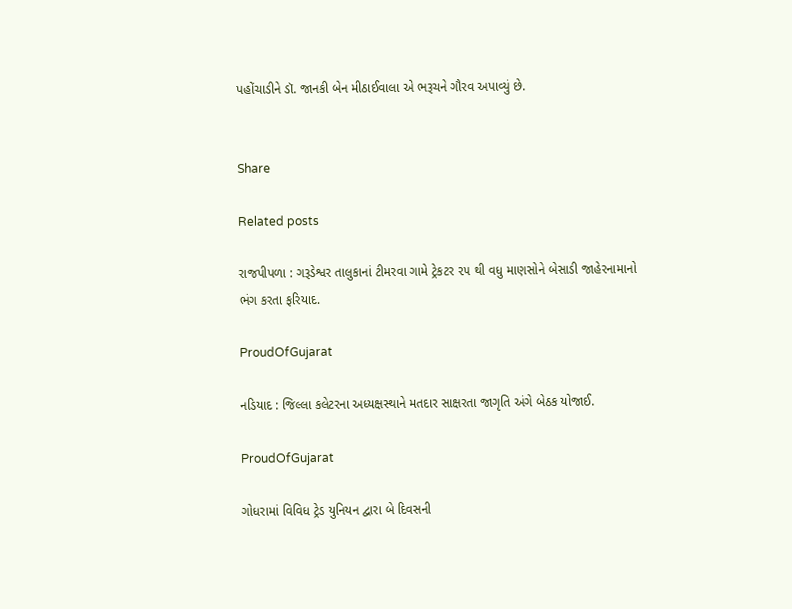પહોંચાડીને ડૉ. જાનકી બેન મીઠાઈવાલા એ ભરૂચને ગૌરવ અપાવ્યું છે.


Share

Related posts

રાજપીપળા : ગરૂડેશ્વર તાલુકાનાં ટીમરવા ગામે ટ્રેકટર ૨૫ થી વધુ માણસોને બેસાડી જાહેરનામાનો ભંગ કરતા ફરિયાદ.

ProudOfGujarat

નડિયાદ : જિલ્લા કલેટરના અધ્યક્ષસ્થાને મતદાર સાક્ષરતા જાગૃતિ અંગે બેઠક યોજાઈ.

ProudOfGujarat

ગોધરામાં વિવિધ ટ્રેડ યુનિયન દ્વારા બે દિવસની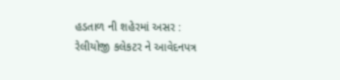હડતાળ ની શહેરમાં અસર : રેલીયોજી કલેકટર ને આવેદનપત્ર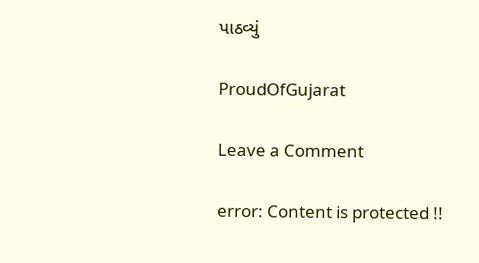પાઠવ્યું

ProudOfGujarat

Leave a Comment

error: Content is protected !!